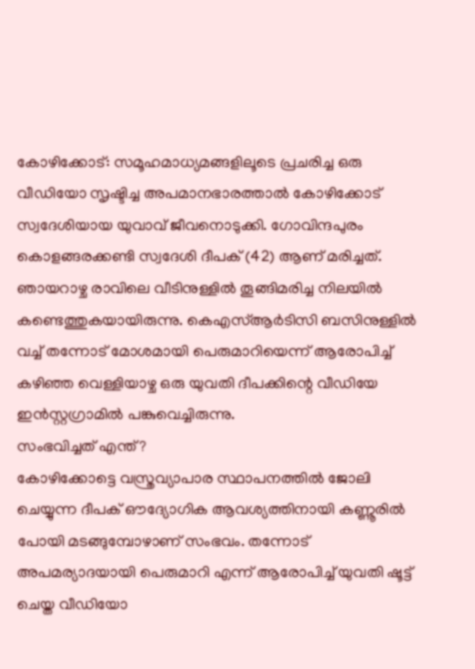കോഴിക്കോട്: സമൂഹമാധ്യമങ്ങളിലൂടെ പ്രചരിച്ച ഒരു വീഡിയോ സൃഷ്ടിച്ച അപമാനഭാരത്താൽ കോഴിക്കോട് സ്വദേശിയായ യുവാവ് ജീവനൊടുക്കി. ഗോവിന്ദപുരം കൊളങ്ങരക്കണ്ടി സ്വദേശി ദീപക് (42) ആണ് മരിച്ചത്. ഞായറാഴ്ച രാവിലെ വീടിനുള്ളിൽ തൂങ്ങിമരിച്ച നിലയിൽ കണ്ടെത്തുകയായിരുന്നു. കെഎസ്ആർടിസി ബസിനുള്ളിൽ വച്ച് തന്നോട് മോശമായി പെരുമാറിയെന്ന് ആരോപിച്ച് കഴിഞ്ഞ വെള്ളിയാഴ്ച ഒരു യുവതി ദീപക്കിന്റെ വീഡിയേ ഇൻസ്റ്റഗ്രാമിൽ പങ്കുവെച്ചിരുന്നു.
സംഭവിച്ചത് എന്ത്?
കോഴിക്കോട്ടെ വസ്ത്രവ്യാപാര സ്ഥാപനത്തിൽ ജോലി ചെയ്യുന്ന ദീപക് ഔദ്യോഗിക ആവശ്യത്തിനായി കണ്ണൂരിൽ പോയി മടങ്ങുമ്പോഴാണ് സംഭവം. തന്നോട് അപമര്യാദയായി പെരുമാറി എന്ന് ആരോപിച്ച് യുവതി ഷൂട്ട് ചെയ്ത വീഡിയോ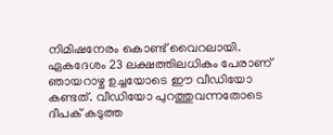നിമിഷനേരം കൊണ്ട് വൈറലായി. ഏകദേശം 23 ലക്ഷത്തിലധികം പേരാണ് ഞായറാഴ്ച ഉച്ചയോടെ ഈ വീഡിയോ കണ്ടത്. വീഡിയോ പുറത്തുവന്നതോടെ ദീപക് കടുത്ത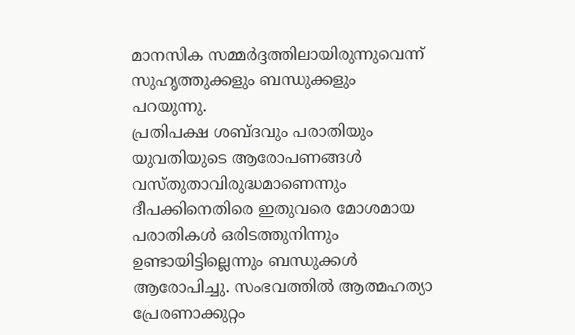മാനസിക സമ്മർദ്ദത്തിലായിരുന്നുവെന്ന് സുഹൃത്തുക്കളും ബന്ധുക്കളും പറയുന്നു.
പ്രതിപക്ഷ ശബ്ദവും പരാതിയും
യുവതിയുടെ ആരോപണങ്ങൾ വസ്തുതാവിരുദ്ധമാണെന്നും ദീപക്കിനെതിരെ ഇതുവരെ മോശമായ പരാതികൾ ഒരിടത്തുനിന്നും ഉണ്ടായിട്ടില്ലെന്നും ബന്ധുക്കൾ ആരോപിച്ചു. സംഭവത്തിൽ ആത്മഹത്യാ പ്രേരണാക്കുറ്റം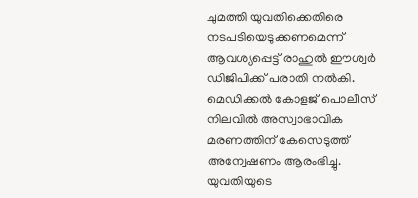ചുമത്തി യുവതിക്കെതിരെ നടപടിയെടുക്കണമെന്ന് ആവശ്യപ്പെട്ട് രാഹുൽ ഈശ്വർ ഡിജിപിക്ക് പരാതി നൽകി. മെഡിക്കൽ കോളജ് പൊലീസ് നിലവിൽ അസ്വാഭാവിക മരണത്തിന് കേസെടുത്ത് അന്വേഷണം ആരംഭിച്ചു.
യുവതിയുടെ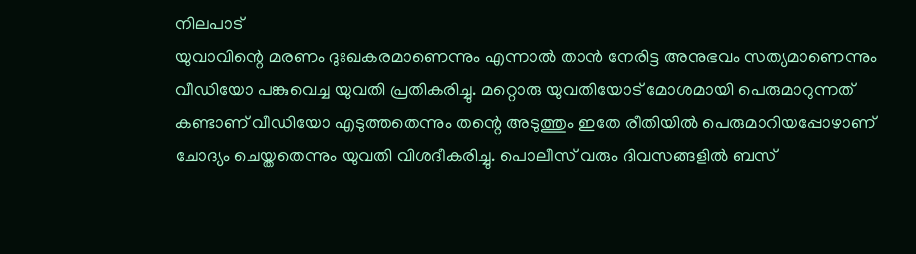നിലപാട്
യുവാവിന്റെ മരണം ദുഃഖകരമാണെന്നും എന്നാൽ താൻ നേരിട്ട അനുഭവം സത്യമാണെന്നും വീഡിയോ പങ്കുവെച്ച യുവതി പ്രതികരിച്ചു. മറ്റൊരു യുവതിയോട് മോശമായി പെരുമാറുന്നത് കണ്ടാണ് വീഡിയോ എടുത്തതെന്നും തന്റെ അടുത്തും ഇതേ രീതിയിൽ പെരുമാറിയപ്പോഴാണ് ചോദ്യം ചെയ്തതെന്നും യുവതി വിശദീകരിച്ചു. പൊലീസ് വരും ദിവസങ്ങളിൽ ബസ്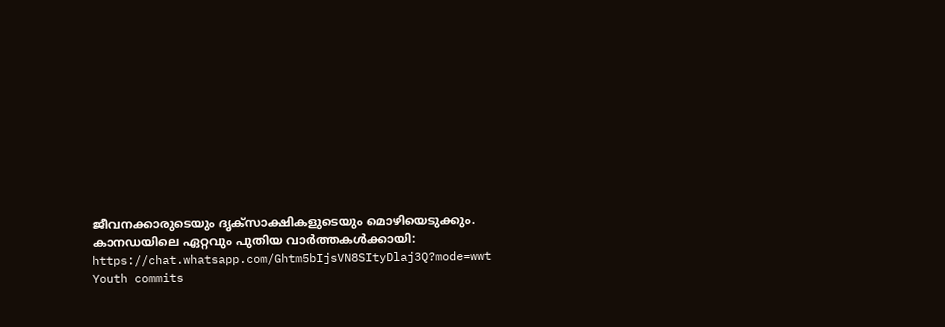ജീവനക്കാരുടെയും ദൃക്സാക്ഷികളുടെയും മൊഴിയെടുക്കും.
കാനഡയിലെ ഏറ്റവും പുതിയ വാർത്തകൾക്കായി: https://chat.whatsapp.com/Ghtm5bIjsVN8SItyDlaj3Q?mode=wwt
Youth commits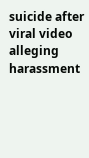suicide after viral video alleging harassment